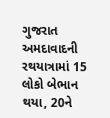ગુજરાત અમદાવાદની રથયાત્રામાં 15 લોકો બેભાન થયા, 20ને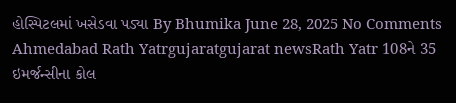હોસ્પિટલમાં ખસેડવા પડ્યા By Bhumika June 28, 2025 No Comments Ahmedabad Rath Yatrgujaratgujarat newsRath Yatr 108ને 35 ઇમર્જન્સીના કોલ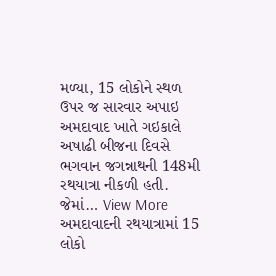મળ્યા, 15 લોકોને સ્થળ ઉપર જ સારવાર અપાઇ અમદાવાદ ખાતે ગઇકાલે અષાઢી બીજના દિવસે ભગવાન જગન્નાથની 148મી રથયાત્રા નીકળી હતી. જેમાં… View More અમદાવાદની રથયાત્રામાં 15 લોકો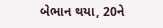બેભાન થયા, 20ને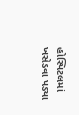હોસ્પિટલમાં ખસેડવા પડ્યા